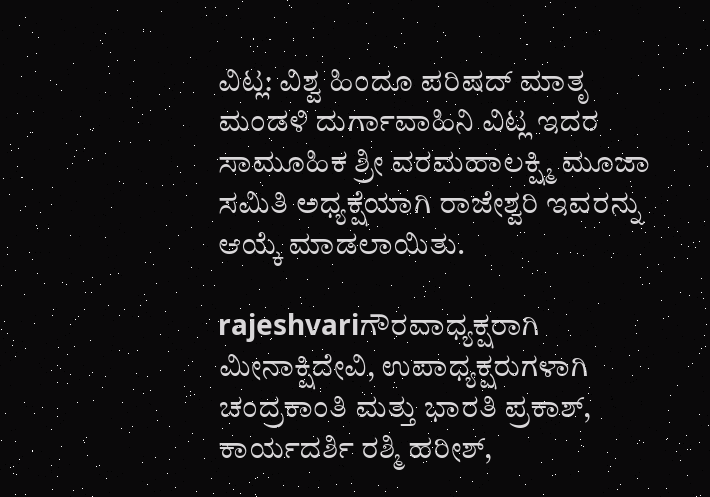ವಿಟ್ಲ: ವಿಶ್ವ ಹಿಂದೂ ಪರಿಷದ್ ಮಾತೃ ಮಂಡಳಿ ದುರ್ಗಾವಾಹಿನಿ ವಿಟ್ಲ ಇದರ ಸಾಮೂಹಿಕ ಶ್ರೀ ವರಮಹಾಲಕ್ಷ್ಮಿ ಮೂಜಾ ಸಮಿತಿ ಅಧ್ಯಕ್ಷೆಯಾಗಿ ರಾಜೇಶ್ವರಿ ಇವರನ್ನು ಆಯ್ಕೆ ಮಾಡಲಾಯಿತು.

rajeshvariಗೌರವಾಧ್ಯಕ್ಷರಾಗಿ ಮೀನಾಕ್ಷಿದೇವಿ, ಉಪಾಧ್ಯಕ್ಷರುಗಳಾಗಿ ಚಂದ್ರಕಾಂತಿ ಮತ್ತು ಭಾರತಿ ಪ್ರಕಾಶ್, ಕಾರ್ಯದರ್ಶಿ ರಶ್ಮಿ ಹರೀಶ್,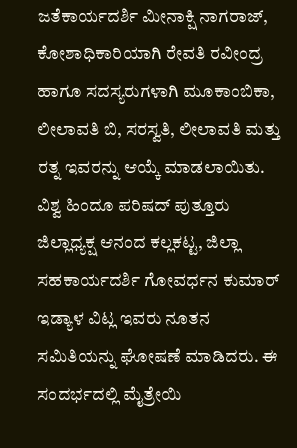ಜತೆಕಾರ್ಯದರ್ಶಿ ಮೀನಾಕ್ಷಿ ನಾಗರಾಜ್, ಕೋಶಾಧಿಕಾರಿಯಾಗಿ ರೇವತಿ ರವೀಂದ್ರ ಹಾಗೂ ಸದಸ್ಯರುಗಳಾಗಿ ಮೂಕಾಂಬಿಕಾ, ಲೀಲಾವತಿ ಬಿ, ಸರಸ್ವತಿ, ಲೀಲಾವತಿ ಮತ್ತು ರತ್ನ ಇವರನ್ನು ಆಯ್ಕೆ ಮಾಡಲಾಯಿತು. ವಿಶ್ವ ಹಿಂದೂ ಪರಿಷದ್ ಪುತ್ತೂರು ಜಿಲ್ಲಾಧ್ಯಕ್ಷ ಆನಂದ ಕಲ್ಲಕಟ್ಟ, ಜಿಲ್ಲಾ ಸಹಕಾರ್ಯದರ್ಶಿ ಗೋವರ್ಧನ ಕುಮಾರ್ ಇಡ್ಯಾಳ ವಿಟ್ಲ ಇವರು ನೂತನ ಸಮಿತಿಯನ್ನು ಘೋಷಣೆ ಮಾಡಿದರು. ಈ ಸಂದರ್ಭದಲ್ಲಿ ಮೈತ್ರೇಯಿ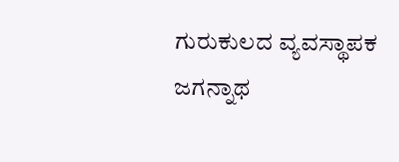ಗುರುಕುಲದ ವ್ಯವಸ್ಥಾಪಕ ಜಗನ್ನಾಥ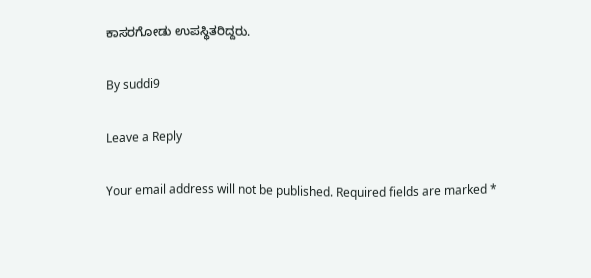ಕಾಸರಗೋಡು ಉಪಸ್ಥಿತರಿದ್ದರು.

By suddi9

Leave a Reply

Your email address will not be published. Required fields are marked *